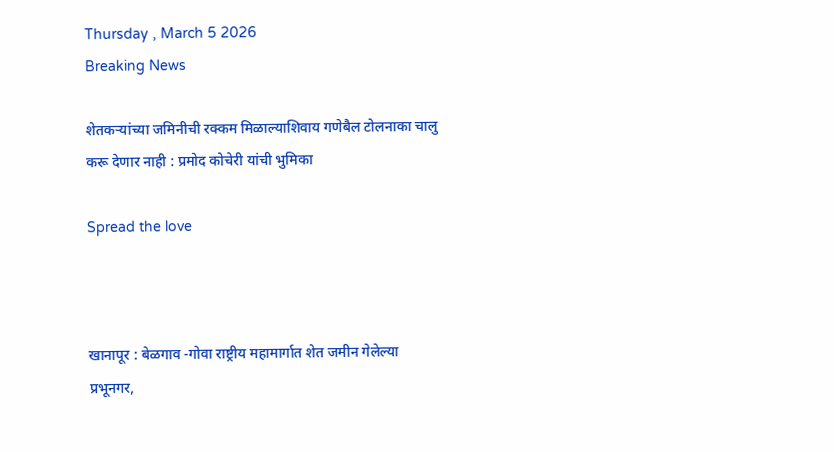Thursday , March 5 2026
Breaking News

शेतकऱ्यांच्या जमिनीची रक्कम मिळाल्याशिवाय गणेबैल टोलनाका चालु करू देणार नाही : प्रमोद कोचेरी यांची भुमिका

Spread the love



खानापूर : बेळगाव -गोवा राष्ट्रीय महामार्गात शेत जमीन गेलेल्या प्रभूनगर,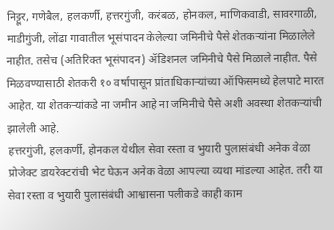निट्टूर, गणेबैल, हलकर्णी, हत्तरगुंजी, करंबळ, होनकल, माणिकवाडी, सावरगाळी, माडीगुंजी, लोंढा गावातील भूसंपादन केलेल्या जमिनीचे पैसे शेतकऱ्यांना मिळालेले नाहीत. तसेच (अतिरिक्त भूसंपादन) ॲडिशनल जमिनीचे पैसे मिळाले नाहीत. पैसे मिळवण्यासाठी शेतकरी १० वर्षापासून प्रांताधिकार्‍यांच्या ऑफिसमध्ये हेलपाटे मारत आहेत. या शेतकऱ्यांकडे ना जमीन आहे ना जमिनीचे पैसे अशी अवस्था शेतकऱ्यांची झालेली आहे.
हत्तरगुंजी, हलकर्णी, होनकल येथील सेवा रस्ता व भुयारी पुलासंबंधी अनेक वेळा प्रोजेक्ट डायरेक्टरांची भेट घेऊन अनेक वेळा आपल्या व्यथा मांडल्या आहेत. तरी या सेवा रस्ता व भुयारी पुलासंबंधी आश्वासना पलीकडे काही काम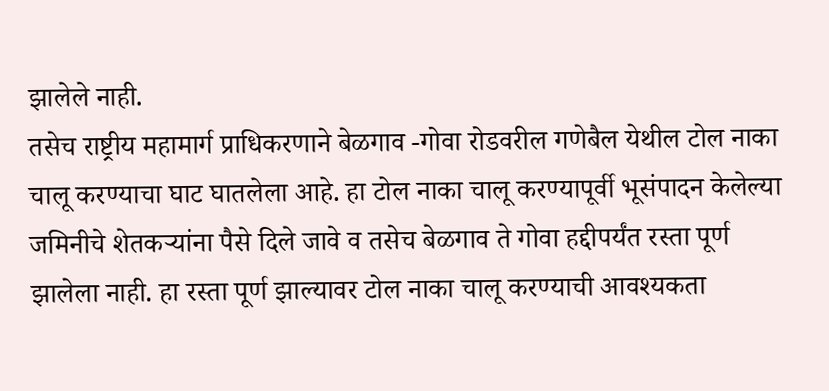झालेले नाही.
तसेच राष्ट्रीय महामार्ग प्राधिकरणाने बेळगाव -गोवा रोडवरील गणेबैल येथील टोल नाका चालू करण्याचा घाट घातलेला आहे. हा टोल नाका चालू करण्यापूर्वी भूसंपादन केलेल्या जमिनीचे शेतकऱ्यांना पैसे दिले जावे व तसेच बेळगाव ते गोवा हद्दीपर्यंत रस्ता पूर्ण झालेला नाही. हा रस्ता पूर्ण झाल्यावर टोल नाका चालू करण्याची आवश्यकता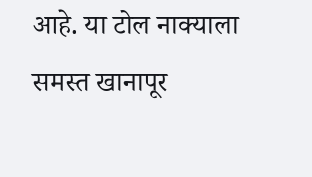आहे. या टोल नाक्याला समस्त खानापूर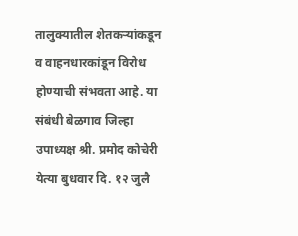तालुक्यातील शेतकऱ्यांकडून व वाहनधारकांडून विरोध होण्याची संभवता आहे. या संबंधी बेळगाव जिल्हा उपाध्यक्ष श्री. प्रमोद कोचेरी येत्या बुधवार दि. १२ जुलै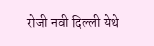रोजी नवी दिल्ली येथे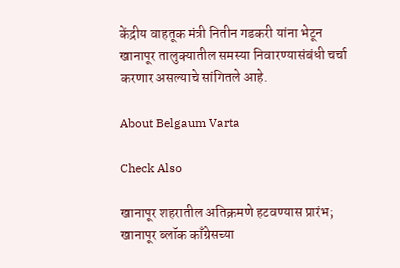केंद्रीय वाहतूक मंत्री नितीन गडकरी यांना भेटून खानापूर तालुक्यातील समस्या निवारण्यासंबंधी चर्चा करणार असल्याचे सांगितले आहे.

About Belgaum Varta

Check Also

खानापूर शहरातील अतिक्रमणे हटवण्यास प्रारंभ; खानापूर ब्लॉक काँग्रेसच्या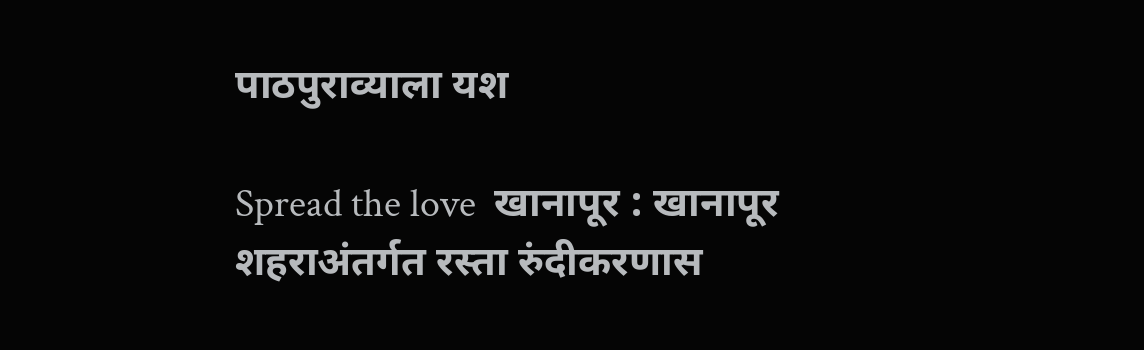पाठपुराव्याला यश

Spread the love  खानापूर : खानापूर शहराअंतर्गत रस्ता रुंदीकरणास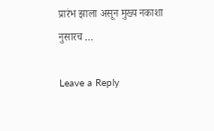प्रारंभ झाला असून मुख्य नकाशा नुसारच …

Leave a Reply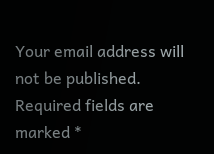Your email address will not be published. Required fields are marked *